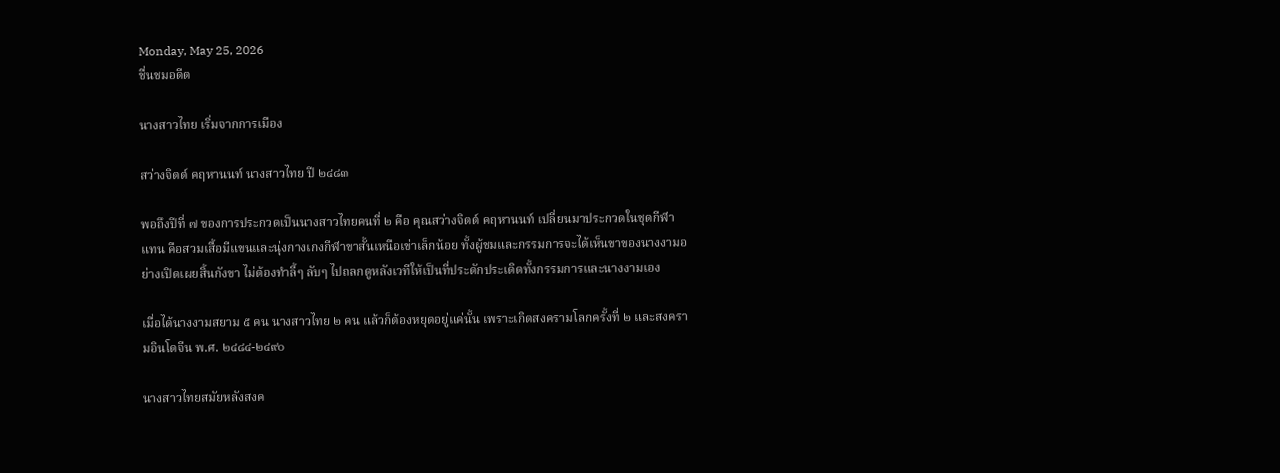Monday, May 25, 2026
ชื่นชมอดีต

นางสาวไทย เริ่มจากการเมือง

สว่างจิตต์ คฤหานนท์ นางสาวไทย ปี ๒๔๘๓

พอถึงปีที่ ๗ ของการประกวดเป็นนางสาวไทยคนที่ ๒ คือ คุณสว่างจิตต์ คฤหานนท์ เปลี่ยนมาประกวดในชุดกีฬาแทน คือสวมเสื้อมีแขนและนุ่งกางเกงกีฬาขาสั้นเหนือเข่าเล็กน้อย ทั้งผู้ชมและกรรมการจะได้เห็นขาของนางงามอย่างเปิดเผยสิ้นกังขา ไม่ต้องทำลี้ๆ ลับๆ ไปถลกดูหลังเวทีให้เป็นที่ประดักประเดิดทั้งกรรมการและนางงามเอง

เมื่อได้นางงามสยาม ๕ คน นางสาวไทย ๒ คน แล้วก็ต้องหยุดอยู่แค่นั้น เพราะเกิดสงครามโลกครั้งที่ ๒ และสงครามอินโดจีน พ.ศ. ๒๔๘๔-๒๔๙๐

นางสาวไทยสมัยหลังสงค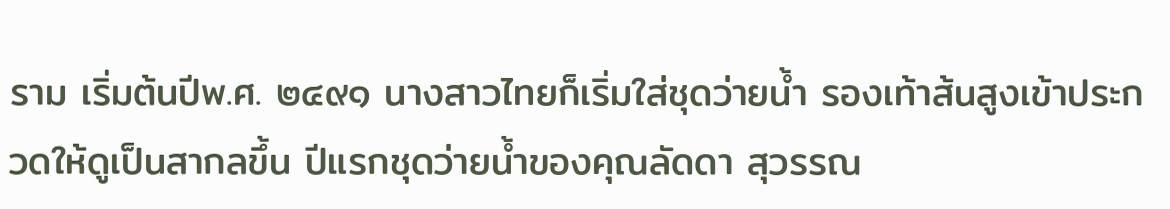ราม เริ่มต้นปีพ.ศ. ๒๔๙๑ นางสาวไทยก็เริ่มใส่ชุดว่ายน้ำ รองเท้าส้นสูงเข้าประกวดให้ดูเป็นสากลขึ้น ปีแรกชุดว่ายน้ำของคุณลัดดา สุวรรณ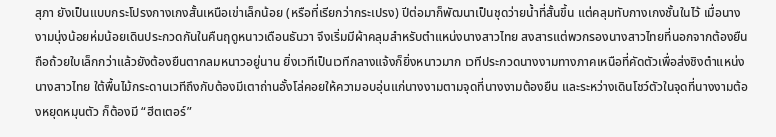สุภา ยังเป็นแบบกระโปรงกางเกงสั้นเหนือเข่าเล็กน้อย (หรือที่เรียกว่ากระเปรง) ปีต่อมาก็พัฒนาเป็นชุดว่ายน้ำที่สั้นขึ้น แต่คลุมทับกางเกงชั้นในไว้ เมื่อนางงามนุ่งน้อยห่มน้อยเดินประกวดกันในคืนฤดูหนาวเดือนธันวา จึงเริ่มมีผ้าคลุมสำหรับตำแหน่งนางสาวไทย สงสารแต่พวกรองนางสาวไทยที่นอกจากต้องยืนถือถ้วยใบเล็กกว่าแล้วยังต้องยืนตากลมหนาวอยู่นาน ยิ่งเวทีเป็นเวทีกลางแจ้งก็ยิ่งหนาวมาก เวทีประกวดนางงามทางภาคเหนือที่คัดตัวเพื่อส่งชิงตำแหน่งนางสาวไทย ใต้พื้นไม้กระดานเวทีถึงกับต้องมีเตาถ่านอั้งโล่คอยให้ความอบอุ่นแก่นางงามตามจุดที่นางงามต้องยืน และระหว่างเดินโชว์ตัวในจุดที่นางงามต้องหยุดหมุนตัว ก็ต้องมี “ฮีตเตอร์”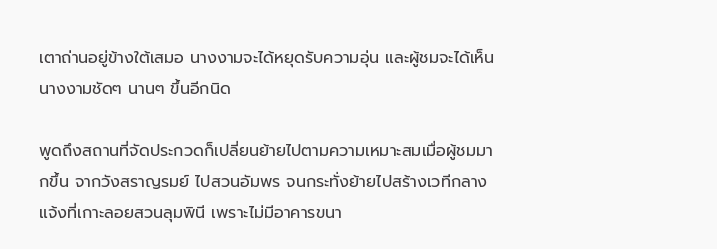เตาถ่านอยู่ข้างใต้เสมอ นางงามจะได้หยุดรับความอุ่น และผู้ชมจะได้เห็นนางงามชัดๆ นานๆ ขึ้นอีกนิด

พูดถึงสถานที่จัดประกวดก็เปลี่ยนย้ายไปตามความเหมาะสมเมื่อผู้ชมมากขึ้น จากวังสราญรมย์ ไปสวนอัมพร จนกระทั่งย้ายไปสร้างเวทีกลางแจ้งที่เกาะลอยสวนลุมพินี เพราะไม่มีอาคารขนา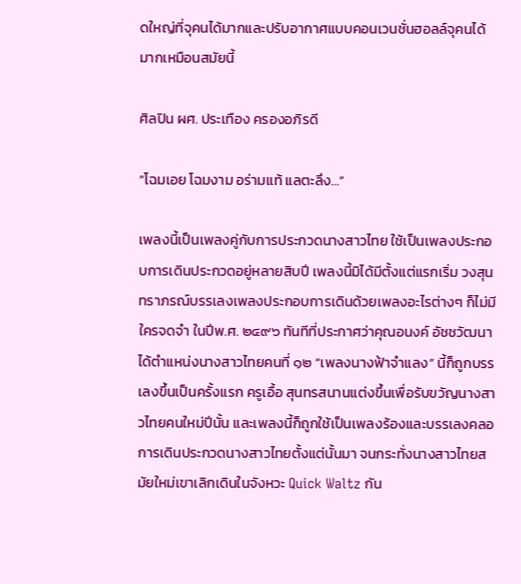ดใหญ่ที่จุคนได้มากและปรับอากาศแบบคอนเวนชั่นฮอลล์จุคนได้มากเหมือนสมัยนี้

ศิลปิน ผศ. ประเทือง ครองอภิรดี

“โฉมเอย โฉมงาม อร่ามแท้ แลตะลึง…”

เพลงนี้เป็นเพลงคู่กับการประกวดนางสาวไทย ใช้เป็นเพลงประกอบการเดินประกวดอยู่หลายสิบปี เพลงนี้มิได้มีตั้งแต่แรกเริ่ม วงสุนทราภรณ์บรรเลงเพลงประกอบการเดินด้วยเพลงอะไรต่างๆ ก็ไม่มีใครจดจำ ในปีพ.ศ. ๒๔๙๖ ทันทีที่ประกาศว่าคุณอนงค์ อัชชวัฒนา ได้ตำแหน่งนางสาวไทยคนที่ ๑๒ “เพลงนางฟ้าจำแลง” นี้ก็ถูกบรรเลงขึ้นเป็นครั้งแรก ครูเอื้อ สุนทรสนานแต่งขึ้นเพื่อรับขวัญนางสาวไทยคนใหม่ปีนั้น และเพลงนี้ก็ถูกใช้เป็นเพลงร้องและบรรเลงคลอการเดินประกวดนางสาวไทยตั้งแต่นั้นมา จนกระทั่งนางสาวไทยสมัยใหม่เขาเลิกเดินในจังหวะ Quick Waltz กัน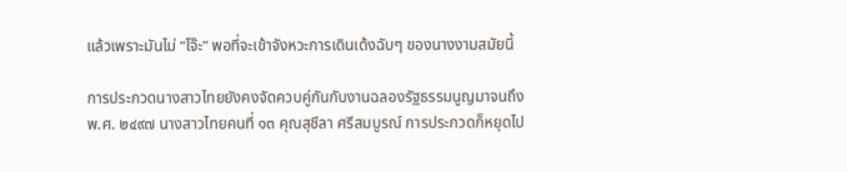แล้วเพราะมันไม่ “โจ๊ะ” พอที่จะเข้าจังหวะการเดินเด้งฉับๆ ของนางงามสมัยนี้

การประกวดนางสาวไทยยังคงจัดควบคู่กันกับงานฉลองรัฐธรรมนูญมาจนถึงพ.ศ. ๒๔๙๗ นางสาวไทยคนที่ ๑๓ คุณสุชีลา ศรีสมบูรณ์ การประกวดก็หยุดไป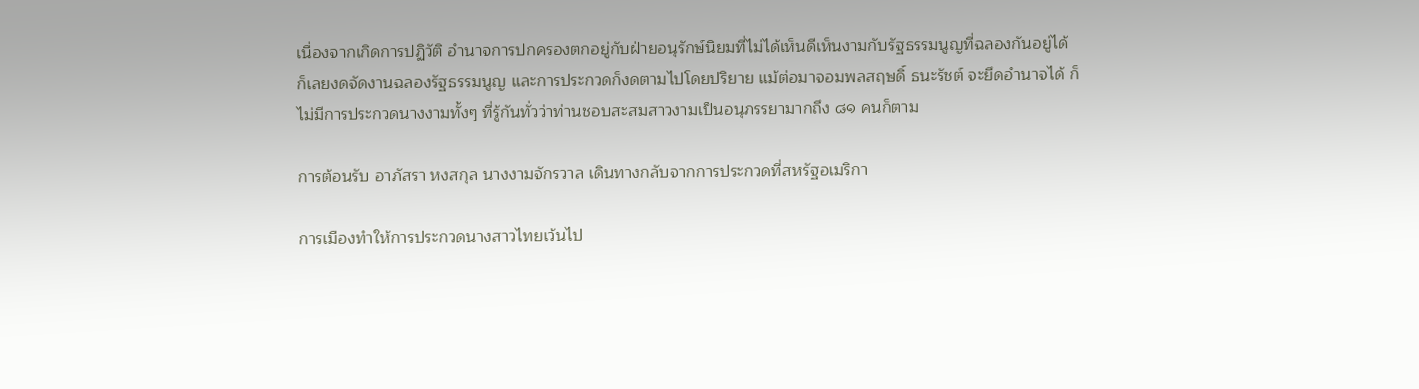เนื่องจากเกิดการปฏิวัติ อำนาจการปกครองตกอยู่กับฝ่ายอนุรักษ์นิยมที่ไม่ได้เห็นดีเห็นงามกับรัฐธรรมนูญที่ฉลองกันอยู่ได้ ก็เลยงดจัดงานฉลองรัฐธรรมนูญ และการประกวดก็งดตามไปโดยปริยาย แม้ต่อมาจอมพลสฤษดิ์ ธนะรัชต์ จะยึดอำนาจได้ ก็ไม่มีการประกวดนางงามทั้งๆ ที่รู้กันทั่วว่าท่านชอบสะสมสาวงามเป็นอนุภรรยามากถึง ๘๑ คนก็ตาม

การต้อนรับ อาภัสรา หงสกุล นางงามจักรวาล เดินทางกลับจากการประกวดที่สหรัฐอเมริกา

การเมืองทำให้การประกวดนางสาวไทยเว้นไป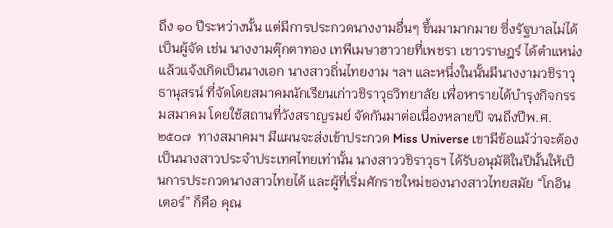ถึง ๑๐ ปีระหว่างนั้น แต่มีการประกวดนางงามอื่นๆ ขึ้นมามากมาย ซึ่งรัฐบาลไม่ได้เป็นผู้จัด เช่น นางงามตุ๊กตาทอง เทพีเมษาฮาวายที่เพชรา เชาวราษฎร์ ได้ตำแหน่งแล้วแจ้งเกิดเป็นนางเอก นางสาวถิ่นไทยงาม ฯลฯ และหนึ่งในนั้นมีนางงามวชิราวุธานุสรน์ ที่จัดโดยสมาคมนักเรียนเก่าวชิราวุธวิทยาลัย เพื่อหารายได้บำรุงกิจกรรมสมาคม โดยใช้สถานที่วังสราญรมย์ จัดกันมาต่อเนื่องหลายปี จนถึงปีพ.ศ. ๒๕๐๗  ทางสมาคมฯ มีแผนจะส่งเข้าประกวด Miss Universe เขามีข้อแม้ว่าจะต้องเป็นนางสาวประจำประเทศไทยเท่านั้น นางสาววชิราวุธฯ ได้รับอนุมัติในปีนั้นให้เป็นการประกวดนางสาวไทยได้ และผู้ที่เริ่มศักราชใหม่ของนางสาวไทยสมัย “โกอินเตอร์” ก็คือ คุณ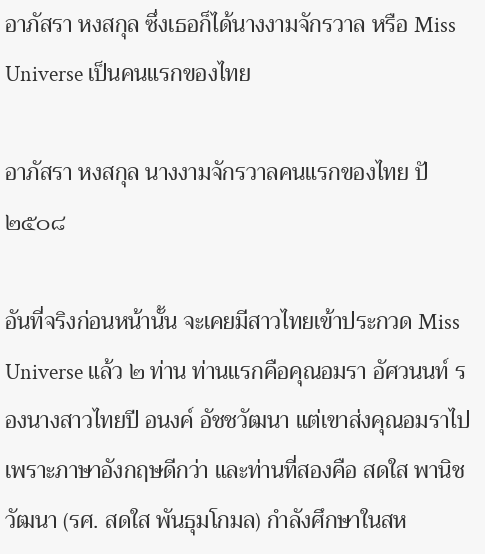อาภัสรา หงสกุล ซึ่งเธอก็ได้นางงามจักรวาล หรือ Miss Universe เป็นคนแรกของไทย

อาภัสรา หงสกุล นางงามจักรวาลคนแรกของไทย ปั ๒๕๐๘

อันที่จริงก่อนหน้านั้น จะเคยมีสาวไทยเข้าประกวด Miss Universe แล้ว ๒ ท่าน ท่านแรกคือคุณอมรา อัศวนนท์ รองนางสาวไทยปี อนงค์ อัชชวัฒนา แต่เขาส่งคุณอมราไปเพราะภาษาอังกฤษดีกว่า และท่านที่สองคือ สดใส พานิชวัฒนา (รศ. สดใส พันธุมโกมล) กำลังศึกษาในสห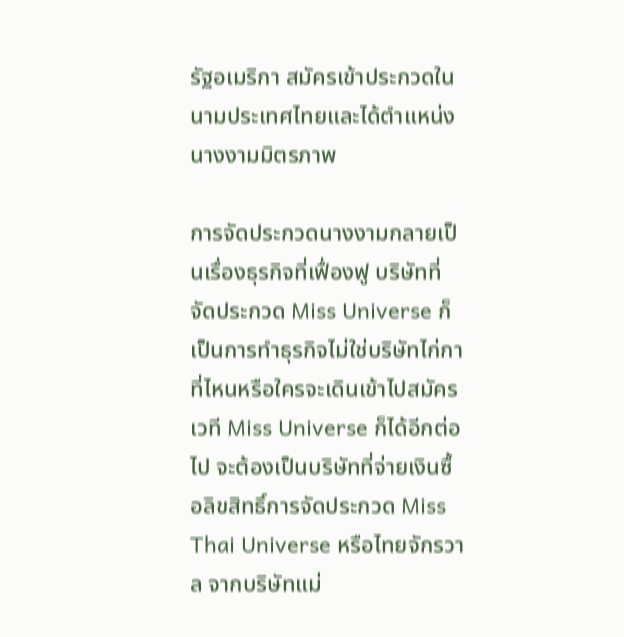รัฐอเมริกา สมัครเข้าประกวดในนามประเทศไทยและได้ตำแหน่งนางงามมิตรภาพ

การจัดประกวดนางงามกลายเป็นเรื่องธุรกิจที่เฟื่องฟู บริษัทที่จัดประกวด Miss Universe ก็เป็นการทำธุรกิจไม่ใช่บริษัทไก่กาที่ไหนหรือใครจะเดินเข้าไปสมัครเวที Miss Universe ก็ได้อีกต่อไป จะต้องเป็นบริษัทที่จ่ายเงินซื้อลิขสิทธิ์การจัดประกวด Miss Thai Universe หรือไทยจักรวาล จากบริษัทแม่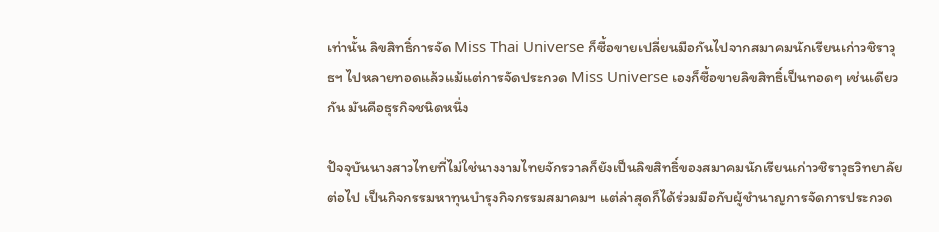เท่านั้น ลิขสิทธิ์การจัด Miss Thai Universe ก็ซื้อขายเปลี่ยนมือกันไปจากสมาคมนักเรียนเก่าวชิราวุธฯ ไปหลายทอดแล้วแม้แต่การจัดประกวด Miss Universe เองก็ซื้อขายลิขสิทธิ์เป็นทอดๆ เช่นเดียวกัน มันคือธุรกิจชนิดหนึ่ง

ปัจจุบันนางสาวไทยที่ไม่ใช่นางงามไทยจักรวาลก็ยังเป็นลิขสิทธิ์ของสมาคมนักเรียนเก่าวชิราวุธวิทยาลัยต่อไป เป็นกิจกรรมหาทุนบำรุงกิจกรรมสมาคมฯ แต่ล่าสุดก็ได้ร่วมมือกับผู้ชำนาญการจัดการประกวด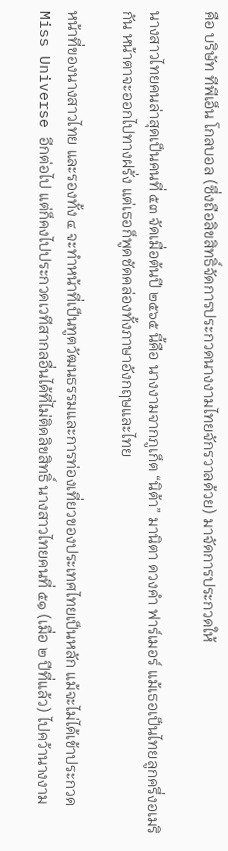คือ บริษัท ทีพีเอ็น โกลบอล (ซึ่งถือลิขสิทธิ์จัดการประกวดนางงามไทยจักรวาลด้วย) มาจัดการประกวดให้

นางสาวไทยคนล่าสุดเป็นคนที่ ๕๓ จัดเมื่อต้นปี ๒๕๖๕ นี้คือ นางงามจากภูเก็ต “นิต้า” มานิตา ดวงคำ ฟาร์เมอร์ แม้เธอเป็นไทยลูกครึ่งอเมริกัน หน้าตาจะออกไปทางฝรั่ง แต่เธอก็พูดชัดคล่องทั้งภาษาอังกฤษและไทย

หน้าที่ของนางสาวไทย และรองทั้ง ๔ จะทำหน้าที่เป็นทูตวัฒนธรรมและการท่องเที่ยวของประเทศไทยเป็นหลัก แม้จะไม่ได้เข้าประกวด Miss Universe อีกต่อไป แต่ก็คงไปประกวดเวทีสากลอื่นได้ที่ไม่ติดลิขสิทธิ์ นางสาวไทยคนที่ ๕๑ (เมื่อ ๒ ปีที่แล้ว) ไปคว้านางงาม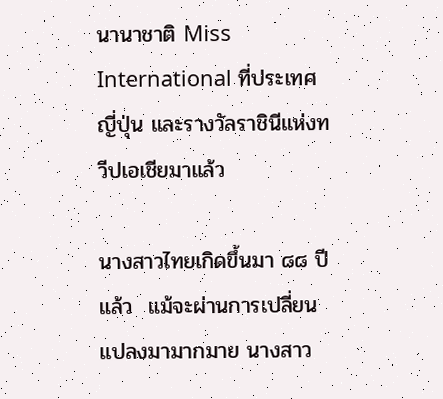นานาชาติ Miss International ที่ประเทศญี่ปุ่น และรางวัลราชินีแห่งทวีปเอเชียมาแล้ว

นางสาวไทยเกิดขึ้นมา ๘๘ ปีแล้ว  แม้จะผ่านการเปลี่ยนแปลงมามากมาย นางสาว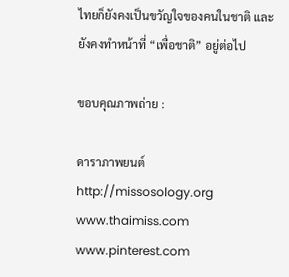ไทยก็ยังคงเป็นขวัญใจของคนในชาติ และยังคงทำหน้าที่ “เพื่อชาติ” อยู่ต่อไป

ขอบคุณภาพถ่าย :

ดาราภาพยนต์ http://missosology.org www.thaimiss.com www.pinterest.com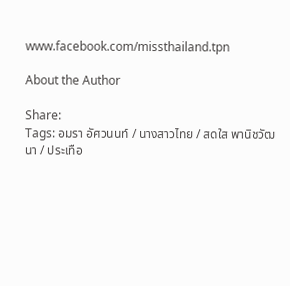www.facebook.com/missthailand.tpn

About the Author

Share:
Tags: อมรา อัศวนนท์ / นางสาวไทย / สดใส พานิชวัฒนา / ประเทือ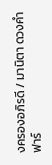งครองอภิรดี / มานิตา ดวงคำ ฟาร์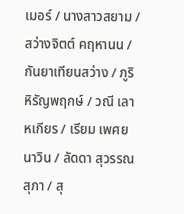เมอร์ / นางสาวสยาม / สว่างจิตต์ คฤหานน / กันยาเทียนสว่าง / ภูริ หิรัญพฤกษ์ / วณี เลาหเกียร / เรียม เพศยนาวิน / ลัดดา สุวรรณสุภา / สุ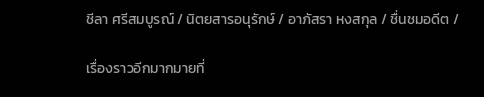ชีลา ศรีสมบูรณ์ / นิตยสารอนุรักษ์ / อาภัสรา หงสกุล / ชื่นชมอดีต /

เรื่องราวอีกมากมายที่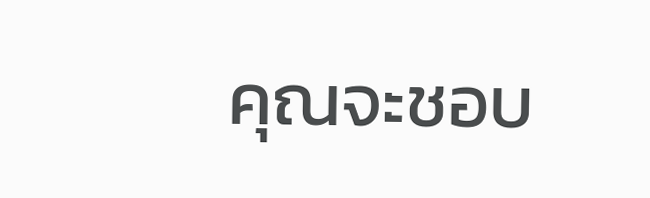คุณจะชอบ